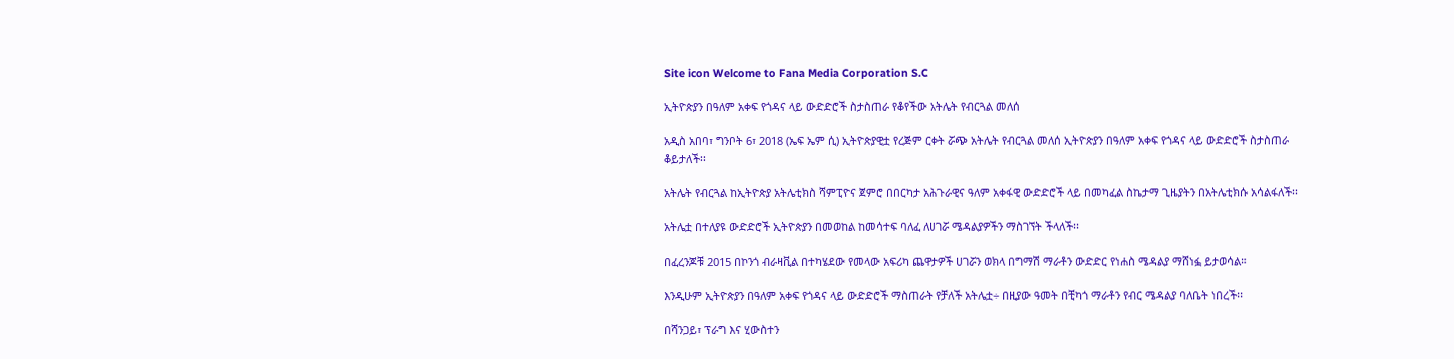Site icon Welcome to Fana Media Corporation S.C

ኢትዮጵያን በዓለም አቀፍ የጎዳና ላይ ውድድሮች ስታስጠራ የቆየችው አትሌት የብርጓል መለሰ

አዲስ አበባ፣ ግንቦት 6፣ 2018 (ኤፍ ኤም ሲ) ኢትዮጵያዊቷ የረጅም ርቀት ሯጭ አትሌት የብርጓል መለሰ ኢትዮጵያን በዓለም አቀፍ የጎዳና ላይ ውድድሮች ስታስጠራ ቆይታለች፡፡

አትሌት የብርጓል ከኢትዮጵያ አትሌቲክስ ሻምፒዮና ጀምሮ በበርካታ አሕጉራዊና ዓለም አቀፋዊ ውድድሮች ላይ በመካፈል ስኬታማ ጊዜያትን በአትሌቲክሱ አሳልፋለች፡፡

አትሌቷ በተለያዩ ውድድሮች ኢትዮጵያን በመወከል ከመሳተፍ ባለፈ ለሀገሯ ሜዳልያዎችን ማስገኘት ችላለች፡፡

በፈረንጆቹ 2015 በኮንጎ ብራዛቪል በተካሄደው የመላው አፍሪካ ጨዋታዎች ሀገሯን ወክላ በግማሽ ማራቶን ውድድር የነሐስ ሜዳልያ ማሸነፏ ይታወሳል።

እንዲሁም ኢትዮጵያን በዓለም አቀፍ የጎዳና ላይ ውድድሮች ማስጠራት የቻለች አትሌቷ÷ በዚያው ዓመት በቺካጎ ማራቶን የብር ሜዳልያ ባለቤት ነበረች፡፡

በሻንጋይ፣ ፕራግ እና ሂውስተን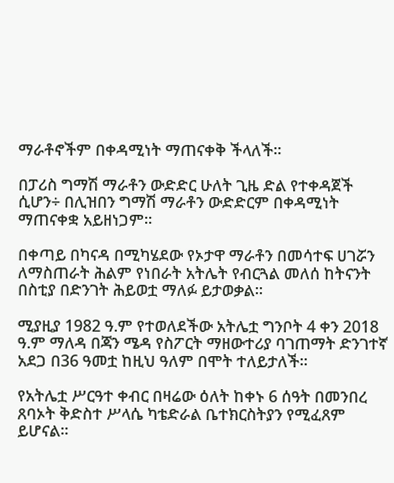ማራቶኖችም በቀዳሚነት ማጠናቀቅ ችላለች፡፡

በፓሪስ ግማሽ ማራቶን ውድድር ሁለት ጊዜ ድል የተቀዳጀች ሲሆን÷ በሊዝበን ግማሽ ማራቶን ውድድርም በቀዳሚነት ማጠናቀቋ አይዘነጋም፡፡

በቀጣይ በካናዳ በሚካሄደው የኦታዋ ማራቶን በመሳተፍ ሀገሯን ለማስጠራት ሕልም የነበራት አትሌት የብርጓል መለሰ ከትናንት በስቲያ በድንገት ሕይወቷ ማለፉ ይታወቃል፡፡

ሚያዚያ 1982 ዓ.ም የተወለደችው አትሌቷ ግንቦት 4 ቀን 2018 ዓ.ም ማለዳ በጃን ሜዳ የስፖርት ማዘውተሪያ ባገጠማት ድንገተኛ አደጋ በ36 ዓመቷ ከዚህ ዓለም በሞት ተለይታለች።

የአትሌቷ ሥርዓተ ቀብር በዛሬው ዕለት ከቀኑ 6 ሰዓት በመንበረ ጸባኦት ቅድስተ ሥላሴ ካቴድራል ቤተክርስትያን የሚፈጸም ይሆናል፡፡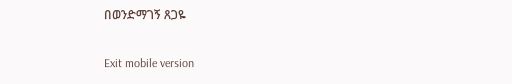በወንድማገኝ ጸጋዬ

Exit mobile version